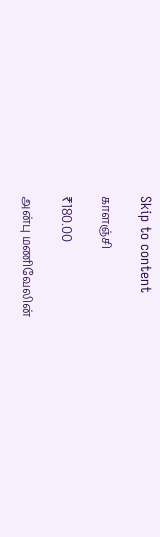Skip to content

காளஞ்சி

₹180.00

அன்பு மணிவேலின்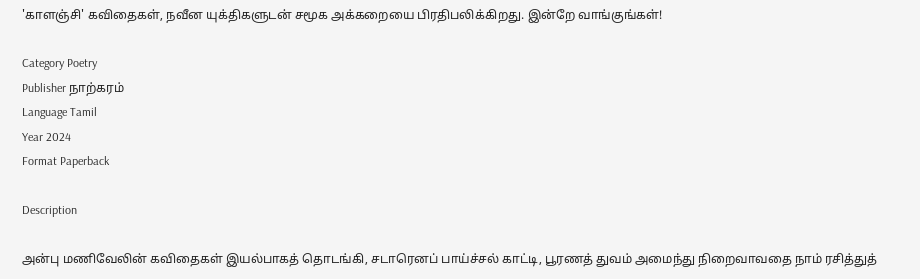'காளஞ்சி' கவிதைகள், நவீன யுக்திகளுடன் சமூக அக்கறையை பிரதிபலிக்கிறது. இன்றே வாங்குங்கள்!

Category Poetry
Publisher நாற்கரம்
Language Tamil
Year 2024
Format Paperback

Description

அன்பு மணிவேலின் கவிதைகள் இயல்பாகத் தொடங்கி, சடாரெனப் பாய்ச்சல் காட்டி, பூரணத் துவம் அமைந்து நிறைவாவதை நாம் ரசித்துத்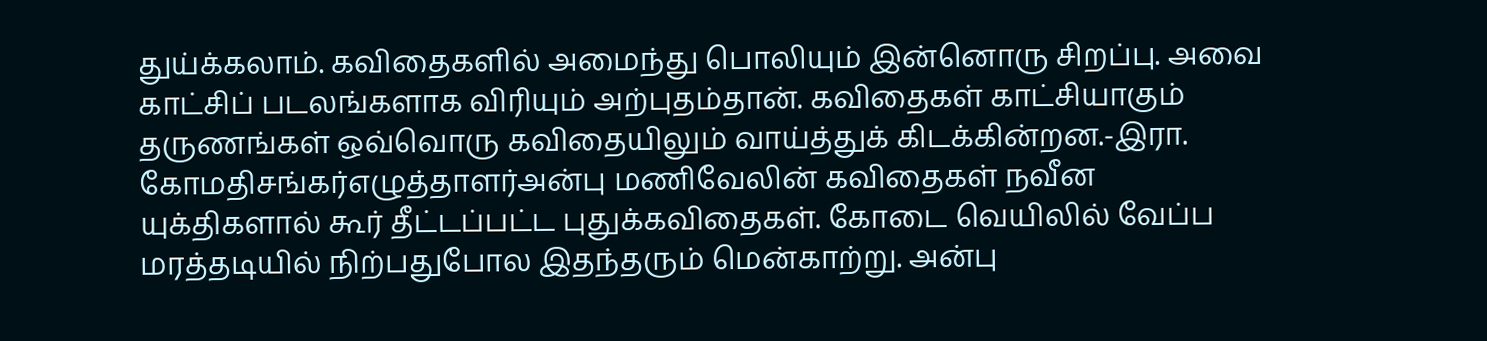துய்க்கலாம். கவிதைகளில் அமைந்து பொலியும் இன்னொரு சிறப்பு. அவை காட்சிப் படலங்களாக விரியும் அற்புதம்தான். கவிதைகள் காட்சியாகும் தருணங்கள் ஒவ்வொரு கவிதையிலும் வாய்த்துக் கிடக்கின்றன.-இரா. கோமதிசங்கர்எழுத்தாளர்அன்பு மணிவேலின் கவிதைகள் நவீன யுக்திகளால் கூர் தீட்டப்பட்ட புதுக்கவிதைகள். கோடை வெயிலில் வேப்ப மரத்தடியில் நிற்பதுபோல இதந்தரும் மென்காற்று. அன்பு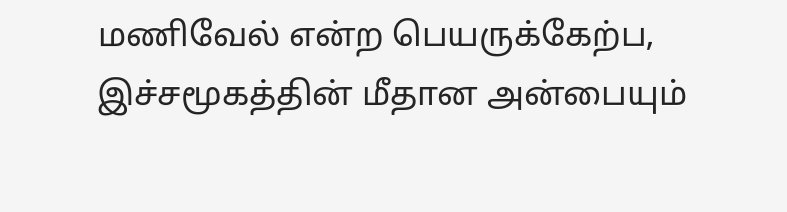மணிவேல் என்ற பெயருக்கேற்ப, இச்சமூகத்தின் மீதான அன்பையும்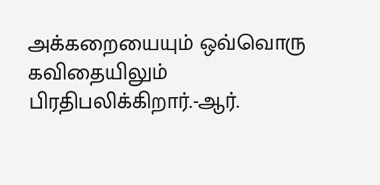அக்கறையையும் ஒவ்வொரு கவிதையிலும் பிரதிபலிக்கிறார்.-ஆர்.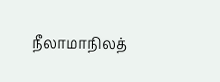நீலாமாநிலத்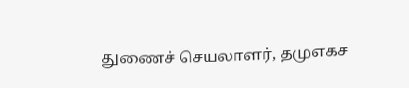துணைச் செயலாளர், தமுஎகச